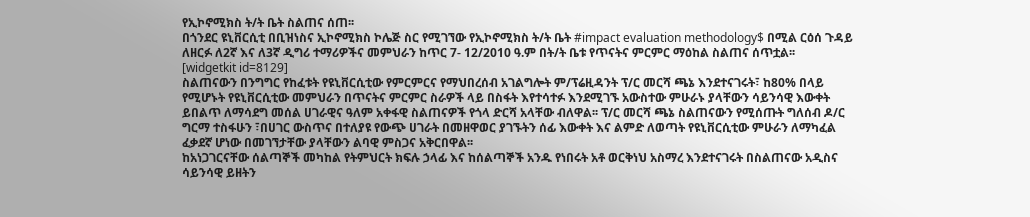የኢኮኖሚክስ ት/ት ቤት ስልጠና ሰጠ፡፡
በጎንደር ዩኒቨርሲቲ በቢዝነስና ኢኮኖሚክስ ኮሌጅ ስር የሚገኘው የኢኮኖሚክስ ት/ት ቤት #impact evaluation methodology$ በሚል ርዕሰ ጉዳይ ለዘርፉ ለ2ኛ እና ለ3ኛ ዲግሪ ተማሪዎችና መምህራን ከጥር 7- 12/2010 ዓ.ም በት/ት ቤቱ የጥናትና ምርምር ማዕከል ስልጠና ሰጥቷል፡፡
[widgetkit id=8129]
ስልጠናውን በንግግር የከፈቱት የዩኒቨርሲቲው የምርምርና የማህበረሰብ አገልግሎት ም/ፕሬዚዳንት ፕ/ር መርሻ ጫኔ እንደተናገሩት፣ ከ80% በላይ የሚሆኑት የዩኒቨርሲቲው መምህራን በጥናትና ምርምር ስራዎች ላይ በስፋት እየተሳተፉ እንደሚገኙ አውስተው ምሁራኑ ያላቸውን ሳይንሳዊ እውቀት ይበልጥ ለማሳደግ መሰል ሀገራዊና ዓለም አቀፋዊ ስልጠናዎች የጎላ ድርሻ አላቸው ብለዋል፡፡ ፕ/ር መርሻ ጫኔ ስልጠናውን የሚሰጡት ግለሰብ ዶ/ር ግርማ ተስፋሁን ፣በሀገር ውስጥና በተለያዩ የውጭ ሀገራት በመዘዋወር ያገኙትን ሰፊ እውቀት እና ልምድ ለወጣት የዩኒቨርሲቲው ምሁራን ለማካፈል ፈቃደኛ ሆነው በመገኘታቸው ያላቸውን ልባዊ ምስጋና አቅርበዋል፡፡
ከአነጋገርናቸው ሰልጣኞች መካከል የትምህርት ክፍሉ ኃላፊ እና ከሰልጣኞች አንዱ የነበሩት አቶ ወርቅነህ አስማረ እንደተናገሩት በስልጠናው አዲስና ሳይንሳዊ ይዘትን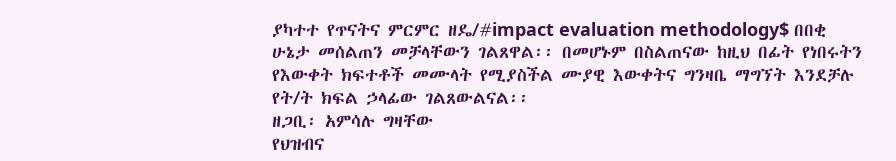ያካተተ የጥናትና ምርምር ዘዴ/#impact evaluation methodology$ በበቂ ሁኔታ መሰልጠን መቻላቸውን ገልጸዋል፡፡ በመሆኑም በስልጠናው ከዚህ በፊት የነበሩትን የእውቀት ክፍተቶች መሙላት የሚያስችል ሙያዊ እውቀትና ግንዛቤ ማግኘት እንደቻሉ የት/ት ክፍል ኃላፊው ገልጸውልናል፡፡
ዘጋቢ፡ አምሳሉ ግዛቸው
የህዝብና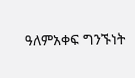ዓለምአቀፍ ግንኙነት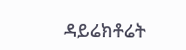ዳይሬክቶሬት